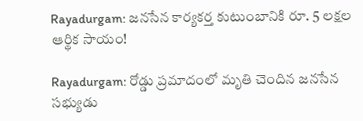Rayadurgam: జనసేన కార్యకర్త కుటుంబానికి రూ. 5 లక్షల ఆర్థిక సాయం!

Rayadurgam: రోడ్డు ప్రమాదంలో మృతి చెందిన జనసేన సభ్యుడు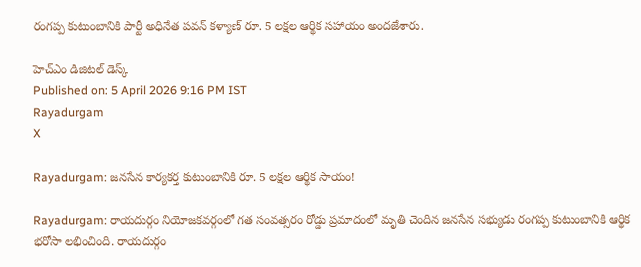రంగప్ప కుటుంబానికి పార్టీ అధినేత పవన్ కళ్యాణ్ రూ. 5 లక్షల ఆర్థిక సహాయం అందజేశారు.

హెచ్ఎం డిజిటల్ డెస్క్
Published on: 5 April 2026 9:16 PM IST
Rayadurgam
X

Rayadurgam: జనసేన కార్యకర్త కుటుంబానికి రూ. 5 లక్షల ఆర్థిక సాయం!

Rayadurgam: రాయదుర్గం నియోజకవర్గంలో గత సంవత్సరం రోడ్డు ప్రమాదంలో మృతి చెందిన జనసేన సభ్యుడు రంగప్ప కుటుంబానికి ఆర్థిక భరోసా లభించింది. రాయదుర్గం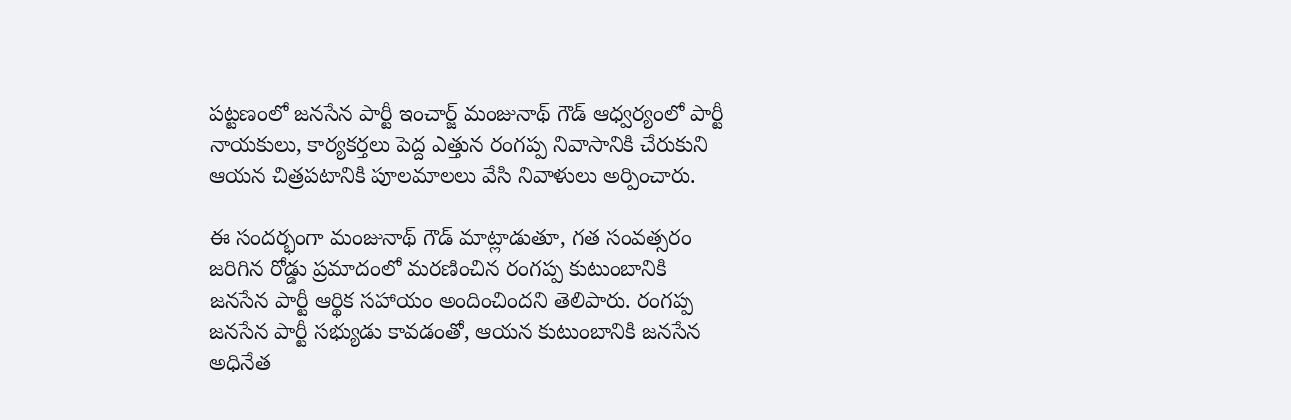పట్టణంలో జనసేన పార్టీ ఇంచార్జ్ మంజునాథ్ గౌడ్ ఆధ్వర్యంలో పార్టీ నాయకులు, కార్యకర్తలు పెద్ద ఎత్తున రంగప్ప నివాసానికి చేరుకుని ఆయన చిత్రపటానికి పూలమాలలు వేసి నివాళులు అర్పించారు.

ఈ సందర్భంగా మంజునాథ్ గౌడ్ మాట్లాడుతూ, గత సంవత్సరం జరిగిన రోడ్డు ప్రమాదంలో మరణించిన రంగప్ప కుటుంబానికి జనసేన పార్టీ ఆర్థిక సహాయం అందించిందని తెలిపారు. రంగప్ప జనసేన పార్టీ సభ్యుడు కావడంతో, ఆయన కుటుంబానికి జనసేన అధినేత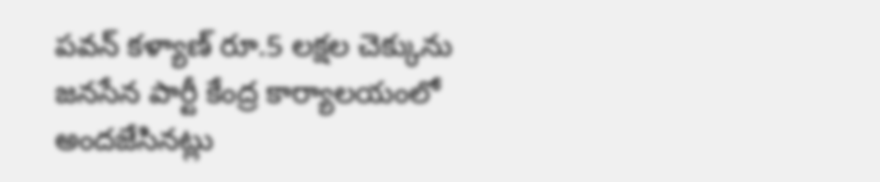పవన్ కళ్యాణ్ రూ.5 లక్షల చెక్కును జనసేన పార్టీ కేంద్ర కార్యాలయంలో అందజేసినట్లు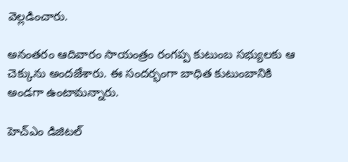వెల్లడించారు.

అనంతరం ఆదివారం సాయంత్రం రంగప్ప కుటుంబ సభ్యులకు ఆ చెక్కును అందజేశారు. ఈ సందర్భంగా బాధిత కుటుంబానికి అండగా ఉంటామన్నారు.

హెచ్ఎం డిజిటల్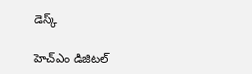డెస్క్

హెచ్ఎం డిజిటల్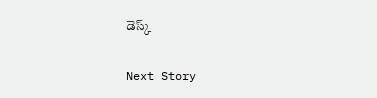డెస్క్

Next Story